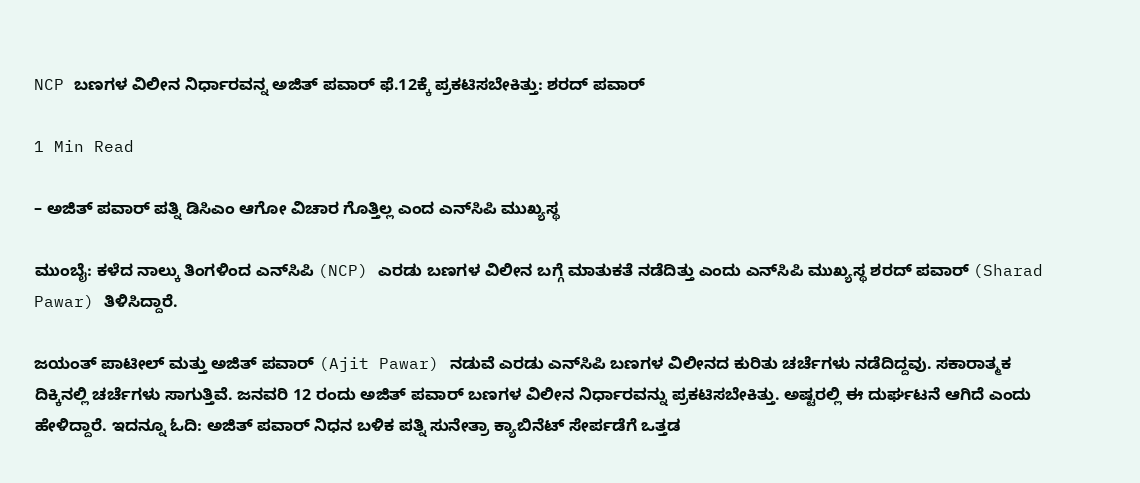NCP ಬಣಗಳ ವಿಲೀನ ನಿರ್ಧಾರವನ್ನ ಅಜಿತ್‌ ಪವಾರ್‌ ಫೆ.12ಕ್ಕೆ ಪ್ರಕಟಿಸಬೇಕಿತ್ತು: ಶರದ್ ಪವಾರ್

1 Min Read

– ಅಜಿತ್ ಪವಾರ್ ಪತ್ನಿ ಡಿಸಿಎಂ ಆಗೋ ವಿಚಾರ ಗೊತ್ತಿಲ್ಲ ಎಂದ ಎನ್‌ಸಿಪಿ ಮುಖ್ಯಸ್ಥ

ಮುಂಬೈ: ಕಳೆದ ನಾಲ್ಕು ತಿಂಗಳಿಂದ ಎನ್‌ಸಿಪಿ (NCP) ಎರಡು ಬಣಗಳ ವಿಲೀನ ಬಗ್ಗೆ ಮಾತುಕತೆ ನಡೆದಿತ್ತು ಎಂದು ಎನ್‌ಸಿಪಿ ಮುಖ್ಯಸ್ಥ ಶರದ್ ಪವಾರ್ (Sharad Pawar) ತಿಳಿಸಿದ್ದಾರೆ.

ಜಯಂತ್ ಪಾಟೀಲ್ ಮತ್ತು ಅಜಿತ್ ಪವಾರ್ (Ajit Pawar) ನಡುವೆ ಎರಡು ಎನ್‌ಸಿಪಿ ಬಣಗಳ ವಿಲೀನದ ಕುರಿತು ಚರ್ಚೆಗಳು ನಡೆದಿದ್ದವು. ಸಕಾರಾತ್ಮಕ ದಿಕ್ಕಿನಲ್ಲಿ ಚರ್ಚೆಗಳು ಸಾಗುತ್ತಿವೆ. ಜನವರಿ 12 ರಂದು ಅಜಿತ್‌ ಪವಾರ್‌ ಬಣಗಳ ವಿಲೀನ ನಿರ್ಧಾರವನ್ನು ಪ್ರಕಟಿಸಬೇಕಿತ್ತು. ಅಷ್ಟರಲ್ಲಿ ಈ ದುರ್ಘಟನೆ ಆಗಿದೆ ಎಂದು ಹೇಳಿದ್ದಾರೆ. ಇದನ್ನೂ ಓದಿ: ಅಜಿತ್ ಪವಾರ್ ನಿಧನ ಬಳಿಕ ಪತ್ನಿ ಸುನೇತ್ರಾ ಕ್ಯಾಬಿನೆಟ್ ಸೇರ್ಪಡೆಗೆ ಒತ್ತಡ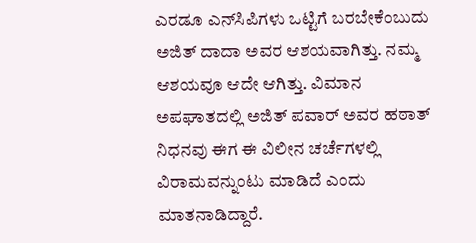ಎರಡೂ ಎನ್‌ಸಿಪಿಗಳು ಒಟ್ಟಿಗೆ ಬರಬೇಕೆಂಬುದು ಅಜಿತ್ ದಾದಾ ಅವರ ಆಶಯವಾಗಿತ್ತು. ನಮ್ಮ ಆಶಯವೂ ಆದೇ ಆಗಿತ್ತು. ವಿಮಾನ ಅಪಘಾತದಲ್ಲಿ ಅಜಿತ್ ಪವಾರ್ ಅವರ ಹಠಾತ್ ನಿಧನವು ಈಗ ಈ ವಿಲೀನ ಚರ್ಚೆಗಳಲ್ಲಿ ವಿರಾಮವನ್ನುಂಟು ಮಾಡಿದೆ ಎಂದು ಮಾತನಾಡಿದ್ದಾರೆ.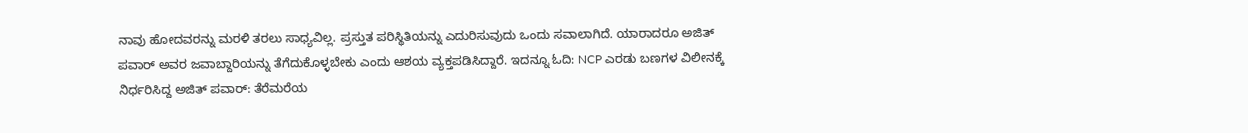ನಾವು ಹೋದವರನ್ನು ಮರಳಿ ತರಲು ಸಾಧ್ಯವಿಲ್ಲ. ಪ್ರಸ್ತುತ ಪರಿಸ್ಥಿತಿಯನ್ನು ಎದುರಿಸುವುದು ಒಂದು ಸವಾಲಾಗಿದೆ. ಯಾರಾದರೂ ಅಜಿತ್ ಪವಾರ್ ಅವರ ಜವಾಬ್ದಾರಿಯನ್ನು ತೆಗೆದುಕೊಳ್ಳಬೇಕು ಎಂದು ಆಶಯ ವ್ಯಕ್ತಪಡಿಸಿದ್ದಾರೆ. ಇದನ್ನೂ ಓದಿ: NCP ಎರಡು ಬಣಗಳ ವಿಲೀನಕ್ಕೆ ನಿರ್ಧರಿಸಿದ್ದ ಅಜಿತ್ ಪವಾರ್: ತೆರೆಮರೆಯ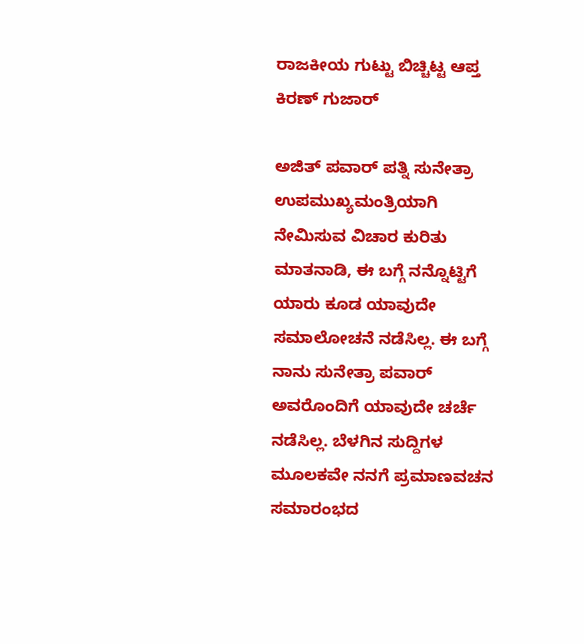ರಾಜಕೀಯ ಗುಟ್ಟು ಬಿಚ್ಚಿಟ್ಟ ಆಪ್ತ ಕಿರಣ್ ಗುಜಾರ್

ಅಜಿತ್ ಪವಾರ್ ಪತ್ನಿ ಸುನೇತ್ರಾ ಉಪಮುಖ್ಯಮಂತ್ರಿಯಾಗಿ ನೇಮಿಸುವ ವಿಚಾರ ಕುರಿತು ಮಾತನಾಡಿ, ಈ ಬಗ್ಗೆ ನನ್ನೊಟ್ಟಿಗೆ ಯಾರು ಕೂಡ ಯಾವುದೇ ಸಮಾಲೋಚನೆ ನಡೆಸಿಲ್ಲ. ಈ ಬಗ್ಗೆ ನಾನು ಸುನೇತ್ರಾ ಪವಾರ್ ಅವರೊಂದಿಗೆ ಯಾವುದೇ ಚರ್ಚೆ ನಡೆಸಿಲ್ಲ. ಬೆಳಗಿನ ಸುದ್ದಿಗಳ ಮೂಲಕವೇ ನನಗೆ ಪ್ರಮಾಣವಚನ ಸಮಾರಂಭದ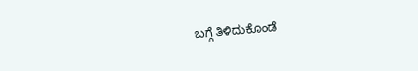ಬಗ್ಗೆ ತಿಳಿದುಕೊಂಡೆ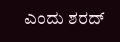ಎಂದು ಶರದ್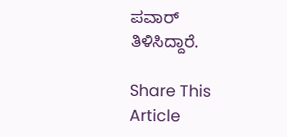ಪವಾರ್ ತಿಳಿಸಿದ್ದಾರೆ.

Share This Article